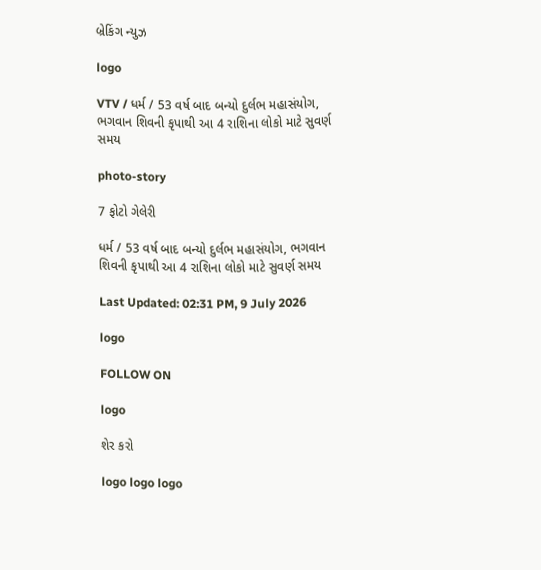બ્રેકિંગ ન્યુઝ

logo

VTV / ધર્મ / 53 વર્ષ બાદ બન્યો દુર્લભ મહાસંયોગ, ભગવાન શિવની કૃપાથી આ 4 રાશિના લોકો માટે સુવર્ણ સમય

photo-story

7 ફોટો ગેલેરી

ધર્મ / 53 વર્ષ બાદ બન્યો દુર્લભ મહાસંયોગ, ભગવાન શિવની કૃપાથી આ 4 રાશિના લોકો માટે સુવર્ણ સમય

Last Updated: 02:31 PM, 9 July 2026

logo

FOLLOW ON

logo

શેર કરો

logo logo logo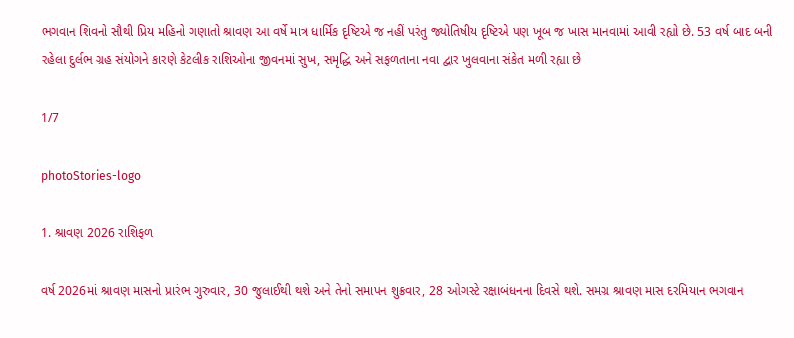ભગવાન શિવનો સૌથી પ્રિય મહિનો ગણાતો શ્રાવણ આ વર્ષે માત્ર ધાર્મિક દૃષ્ટિએ જ નહીં પરંતુ જ્યોતિષીય દૃષ્ટિએ પણ ખૂબ જ ખાસ માનવામાં આવી રહ્યો છે. 53 વર્ષ બાદ બની રહેલા દુર્લભ ગ્રહ સંયોગને કારણે કેટલીક રાશિઓના જીવનમાં સુખ, સમૃદ્ધિ અને સફળતાના નવા દ્વાર ખુલવાના સંકેત મળી રહ્યા છે

1/7

photoStories-logo

1. શ્રાવણ 2026 રાશિફળ

વર્ષ 2026માં શ્રાવણ માસનો પ્રારંભ ગુરુવાર, 30 જુલાઈથી થશે અને તેનો સમાપન શુક્રવાર, 28 ઓગસ્ટે રક્ષાબંધનના દિવસે થશે. સમગ્ર શ્રાવણ માસ દરમિયાન ભગવાન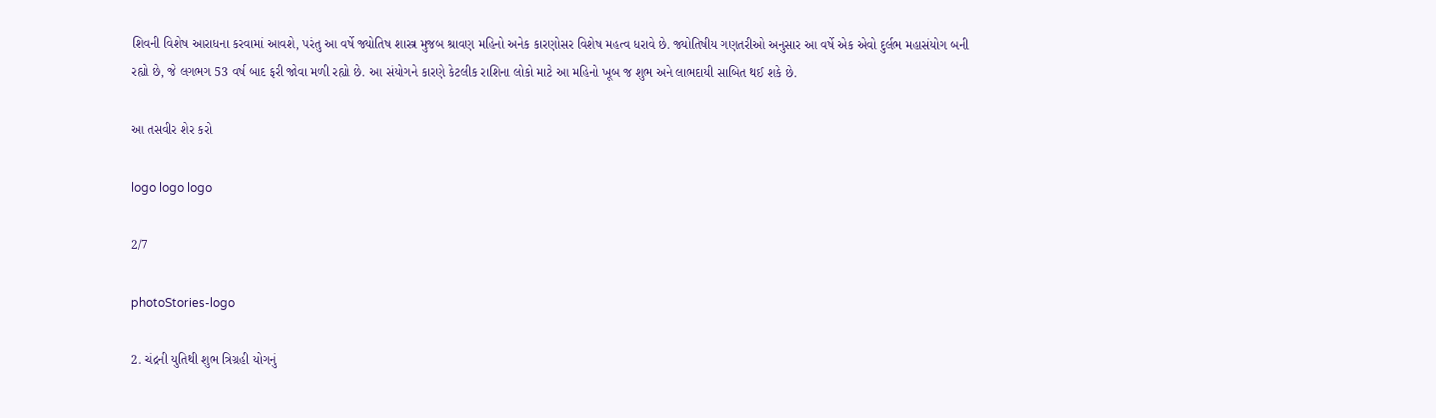શિવની વિશેષ આરાધના કરવામાં આવશે, પરંતુ આ વર્ષે જ્યોતિષ શાસ્ત્ર મુજબ શ્રાવણ મહિનો અનેક કારણોસર વિશેષ મહત્વ ધરાવે છે. જ્યોતિષીય ગણતરીઓ અનુસાર આ વર્ષે એક એવો દુર્લભ મહાસંયોગ બની રહ્યો છે, જે લગભગ 53 વર્ષ બાદ ફરી જોવા મળી રહ્યો છે. આ સંયોગને કારણે કેટલીક રાશિના લોકો માટે આ મહિનો ખૂબ જ શુભ અને લાભદાયી સાબિત થઈ શકે છે.

આ તસવીર શેર કરો

logo logo logo

2/7

photoStories-logo

2. ચંદ્રની યુતિથી શુભ ત્રિગ્રહી યોગનું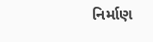નિર્માણ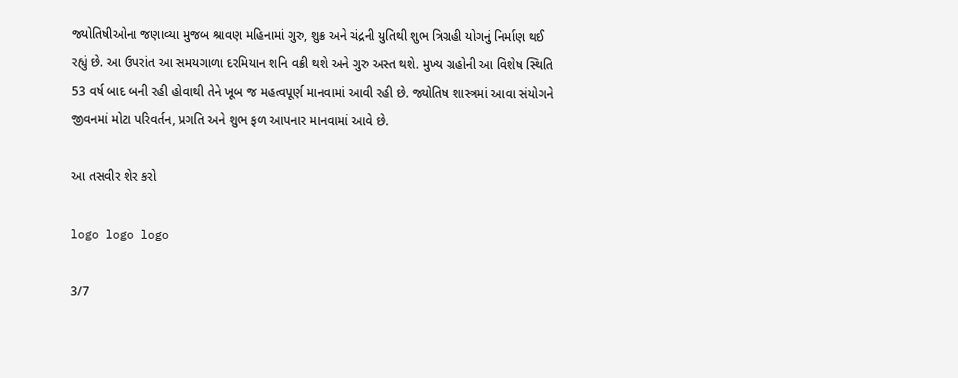જ્યોતિષીઓના જણાવ્યા મુજબ શ્રાવણ મહિનામાં ગુરુ, શુક્ર અને ચંદ્રની યુતિથી શુભ ત્રિગ્રહી યોગનું નિર્માણ થઈ રહ્યું છે. આ ઉપરાંત આ સમયગાળા દરમિયાન શનિ વક્રી થશે અને ગુરુ અસ્ત થશે. મુખ્ય ગ્રહોની આ વિશેષ સ્થિતિ 53 વર્ષ બાદ બની રહી હોવાથી તેને ખૂબ જ મહત્વપૂર્ણ માનવામાં આવી રહી છે. જ્યોતિષ શાસ્ત્રમાં આવા સંયોગને જીવનમાં મોટા પરિવર્તન, પ્રગતિ અને શુભ ફળ આપનાર માનવામાં આવે છે.

આ તસવીર શેર કરો

logo logo logo

3/7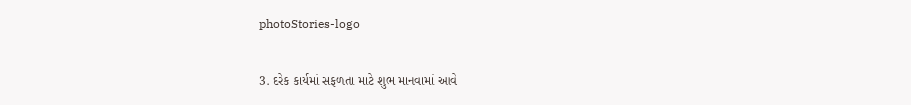photoStories-logo

3. દરેક કાર્યમાં સફળતા માટે શુભ માનવામાં આવે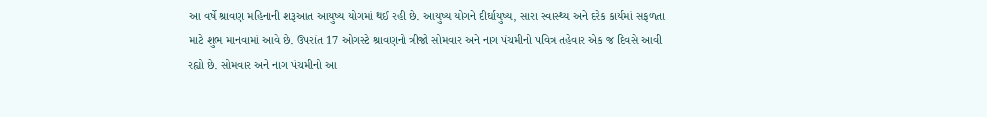આ વર્ષે શ્રાવણ મહિનાની શરૂઆત આયુષ્ય યોગમાં થઈ રહી છે. આયુષ્ય યોગને દીર્ઘાયુષ્ય, સારા સ્વાસ્થ્ય અને દરેક કાર્યમાં સફળતા માટે શુભ માનવામાં આવે છે. ઉપરાંત 17 ઓગસ્ટે શ્રાવણનો ત્રીજો સોમવાર અને નાગ પંચમીનો પવિત્ર તહેવાર એક જ દિવસે આવી રહ્યો છે. સોમવાર અને નાગ પંચમીનો આ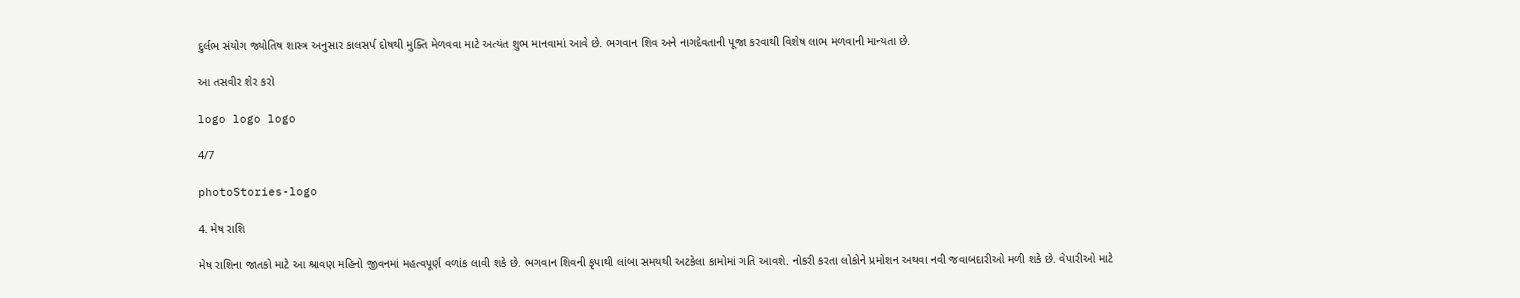દુર્લભ સંયોગ જ્યોતિષ શાસ્ત્ર અનુસાર કાલસર્પ દોષથી મુક્તિ મેળવવા માટે અત્યંત શુભ માનવામાં આવે છે. ભગવાન શિવ અને નાગદેવતાની પૂજા કરવાથી વિશેષ લાભ મળવાની માન્યતા છે.

આ તસવીર શેર કરો

logo logo logo

4/7

photoStories-logo

4. મેષ રાશિ

મેષ રાશિના જાતકો માટે આ શ્રાવણ મહિનો જીવનમાં મહત્વપૂર્ણ વળાંક લાવી શકે છે. ભગવાન શિવની કૃપાથી લાંબા સમયથી અટકેલા કામોમાં ગતિ આવશે. નોકરી કરતા લોકોને પ્રમોશન અથવા નવી જવાબદારીઓ મળી શકે છે. વેપારીઓ માટે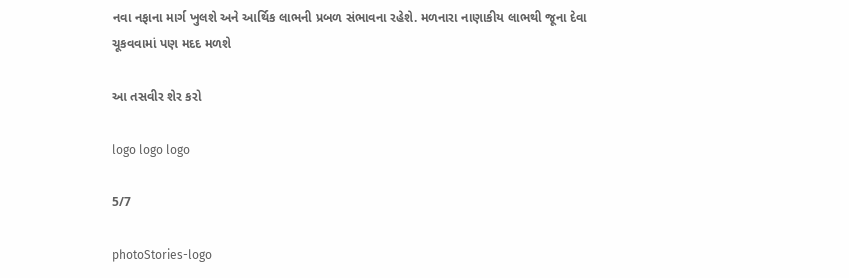નવા નફાના માર્ગ ખુલશે અને આર્થિક લાભની પ્રબળ સંભાવના રહેશે. મળનારા નાણાકીય લાભથી જૂના દેવા ચૂકવવામાં પણ મદદ મળશે

આ તસવીર શેર કરો

logo logo logo

5/7

photoStories-logo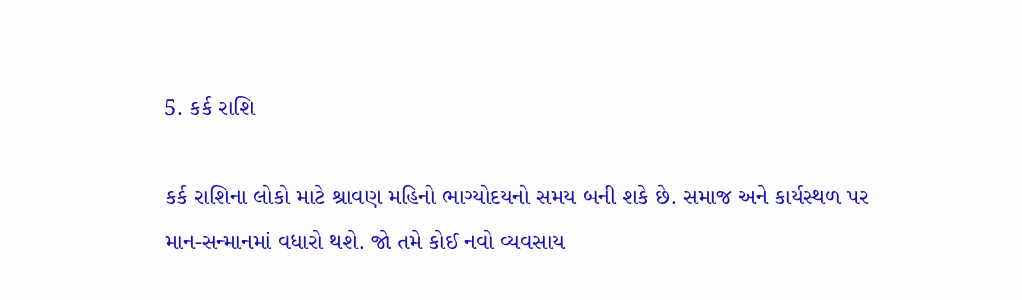5. કર્ક રાશિ

કર્ક રાશિના લોકો માટે શ્રાવણ મહિનો ભાગ્યોદયનો સમય બની શકે છે. સમાજ અને કાર્યસ્થળ પર માન-સન્માનમાં વધારો થશે. જો તમે કોઈ નવો વ્યવસાય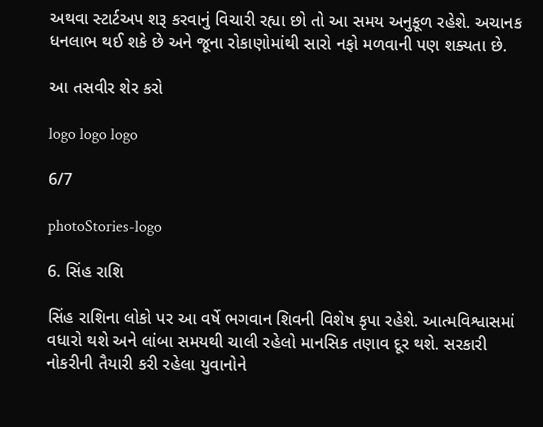અથવા સ્ટાર્ટઅપ શરૂ કરવાનું વિચારી રહ્યા છો તો આ સમય અનુકૂળ રહેશે. અચાનક ધનલાભ થઈ શકે છે અને જૂના રોકાણોમાંથી સારો નફો મળવાની પણ શક્યતા છે.

આ તસવીર શેર કરો

logo logo logo

6/7

photoStories-logo

6. સિંહ રાશિ

સિંહ રાશિના લોકો પર આ વર્ષે ભગવાન શિવની વિશેષ કૃપા રહેશે. આત્મવિશ્વાસમાં વધારો થશે અને લાંબા સમયથી ચાલી રહેલો માનસિક તણાવ દૂર થશે. સરકારી નોકરીની તૈયારી કરી રહેલા યુવાનોને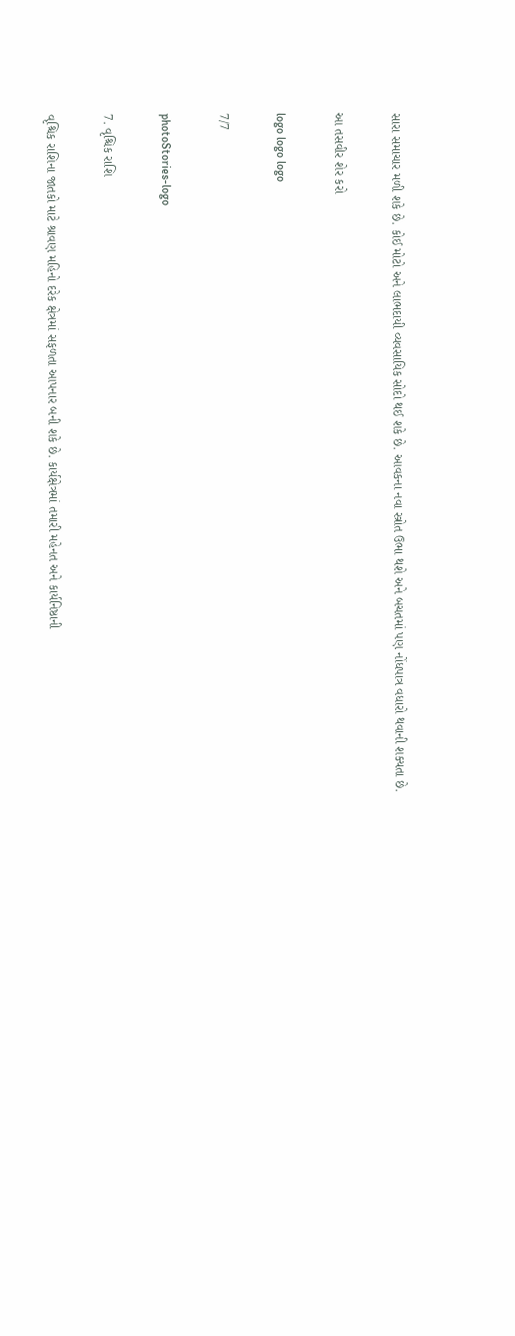સારા સમાચાર મળી શકે છે. કોઈ મોટો અને લાભદાયી વ્યવસાયિક સોદો થઈ શકે છે. આવકના નવા સ્ત્રોત ઉભા થશે અને બચતમાં પણ નોંધપાત્ર વધારો થવાની શક્યતા છે.

આ તસવીર શેર કરો

logo logo logo

7/7

photoStories-logo

7. વૃશ્ચિક રાશિ

વૃશ્ચિક રાશિના જાતકો માટે શ્રાવણ મહિનો દરેક ક્ષેત્રમાં સફળતા આપનાર બની શકે છે. કાર્યક્ષેત્રમાં તમારી મહેનત અને કાર્યનિષ્ઠાની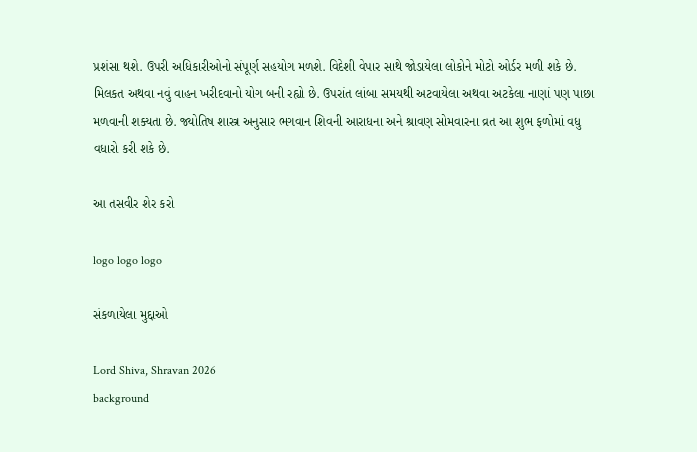પ્રશંસા થશે. ઉપરી અધિકારીઓનો સંપૂર્ણ સહયોગ મળશે. વિદેશી વેપાર સાથે જોડાયેલા લોકોને મોટો ઓર્ડર મળી શકે છે. મિલકત અથવા નવું વાહન ખરીદવાનો યોગ બની રહ્યો છે. ઉપરાંત લાંબા સમયથી અટવાયેલા અથવા અટકેલા નાણાં પણ પાછા મળવાની શક્યતા છે. જ્યોતિષ શાસ્ત્ર અનુસાર ભગવાન શિવની આરાધના અને શ્રાવણ સોમવારના વ્રત આ શુભ ફળોમાં વધુ વધારો કરી શકે છે.

આ તસવીર શેર કરો

logo logo logo

સંકળાયેલા મુદ્દાઓ

Lord Shiva, Shravan 2026
background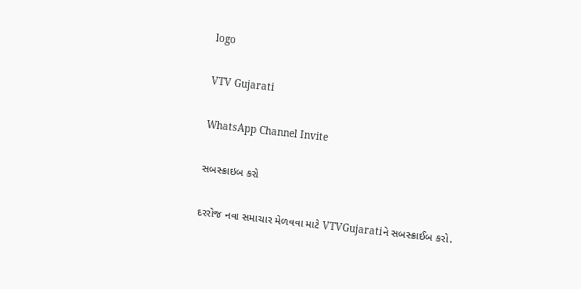logo

VTV Gujarati

WhatsApp Channel Invite

સબસ્ક્રાઇબ કરો

દરરોજ નવા સમાચાર મેળવવા માટે VTVGujaratiને સબસ્ક્રાઈબ કરો.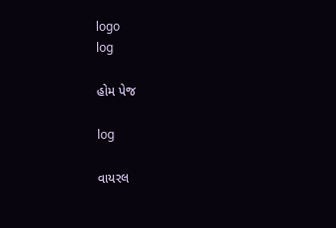logo
log

હોમ પેજ

log

વાયરલ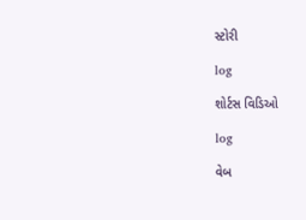સ્ટોરી

log

શોર્ટસ વિડિઓ

log

વેબ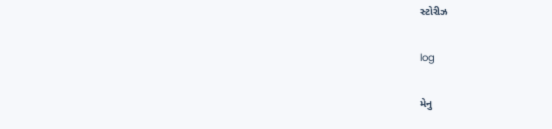સ્ટોરીઝ

log

મેનુ